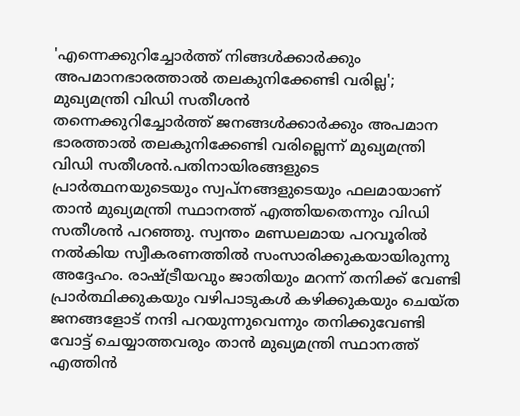'എന്നെക്കുറിച്ചോർത്ത് നിങ്ങൾക്കാർക്കും അപമാനഭാരത്താൽ തലകുനിക്കേണ്ടി വരില്ല'; മുഖ്യമന്ത്രി വിഡി സതീശൻ
തന്നെക്കുറിച്ചോർത്ത് ജനങ്ങൾക്കാർക്കും അപമാന ഭാരത്താൽ തലകുനിക്കേണ്ടി വരില്ലെന്ന് മുഖ്യമന്ത്രി വിഡി സതീശൻ.പതിനായിരങ്ങളുടെ പ്രാർത്ഥനയുടെയും സ്വപ്നങ്ങളുടെയും ഫലമായാണ് താൻ മുഖ്യമന്ത്രി സ്ഥാനത്ത് എത്തിയതെന്നും വിഡി സതീശൻ പറഞ്ഞു. സ്വന്തം മണ്ഡലമായ പറവൂരിൽ നൽകിയ സ്വീകരണത്തിൽ സംസാരിക്കുകയായിരുന്നു അദ്ദേഹം. രാഷ്ട്രീയവും ജാതിയും മറന്ന് തനിക്ക് വേണ്ടി പ്രാർത്ഥിക്കുകയും വഴിപാടുകൾ കഴിക്കുകയും ചെയ്ത ജനങ്ങളോട് നന്ദി പറയുന്നുവെന്നും തനിക്കുവേണ്ടി വോട്ട് ചെയ്യാത്തവരും താൻ മുഖ്യമന്ത്രി സ്ഥാനത്ത് എത്തിൻ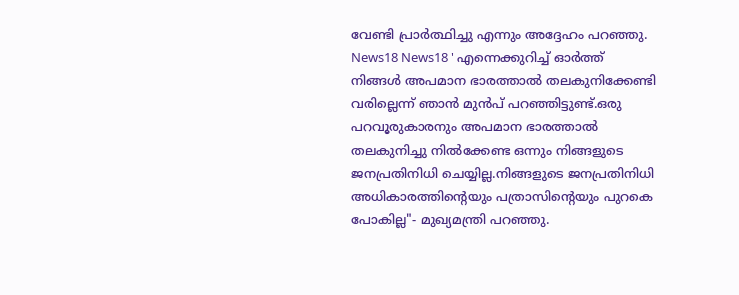വേണ്ടി പ്രാർത്ഥിച്ചു എന്നും അദ്ദേഹം പറഞ്ഞു. News18 News18 ' എന്നെക്കുറിച്ച് ഓർത്ത് നിങ്ങൾ അപമാന ഭാരത്താൽ തലകുനിക്കേണ്ടി വരില്ലെന്ന് ഞാൻ മുൻപ് പറഞ്ഞിട്ടുണ്ട്.ഒരു പറവൂരുകാരനും അപമാന ഭാരത്താൽ തലകുനിച്ചു നിൽക്കേണ്ട ഒന്നും നിങ്ങളുടെ ജനപ്രതിനിധി ചെയ്യില്ല.നിങ്ങളുടെ ജനപ്രതിനിധി അധികാരത്തിന്റെയും പത്രാസിന്റെയും പുറകെ പോകില്ല"- മുഖ്യമന്ത്രി പറഞ്ഞു.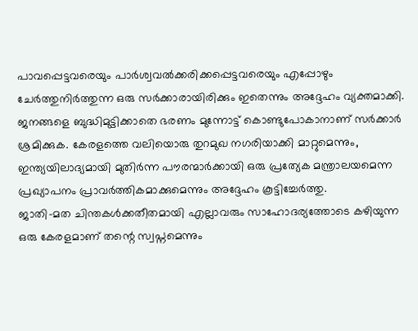പാവപ്പെട്ടവരെയും പാർശ്വവൽക്കരിക്കപ്പെട്ടവരെയും എപ്പോഴും ചേർത്തുനിർത്തുന്ന ഒരു സർക്കാരായിരിക്കും ഇതെന്നും അദ്ദേഹം വ്യക്തമാക്കി.
ജനങ്ങളെ ബുദ്ധിമുട്ടിക്കാതെ ഭരണം മുന്നോട്ട് കൊണ്ടുപോകാനാണ് സർക്കാർ ശ്രമിക്കുക. കേരളത്തെ വലിയൊരു തുറമുഖ നഗരിയാക്കി മാറ്റുമെന്നും, ഇന്ത്യയിലാദ്യമായി മുതിർന്ന പൗരന്മാർക്കായി ഒരു പ്രത്യേക മന്ത്രാലയമെന്ന പ്രഖ്യാപനം പ്രാവർത്തികമാക്കുമെന്നും അദ്ദേഹം കൂട്ടിച്ചേർത്തു.
ജാതി-മത ചിന്തകൾക്കതീതമായി എല്ലാവരും സാഹോദര്യത്തോടെ കഴിയുന്ന ഒരു കേരളമാണ് തന്റെ സ്വപ്നമെന്നും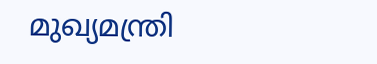മുഖ്യമന്ത്രി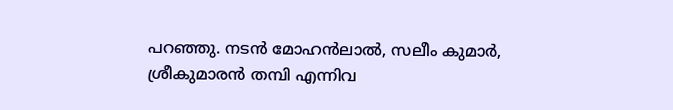പറഞ്ഞു. നടൻ മോഹൻലാൽ, സലീം കുമാർ, ശ്രീകുമാരൻ തമ്പി എന്നിവ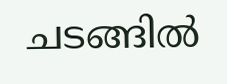ചടങ്ങിൽ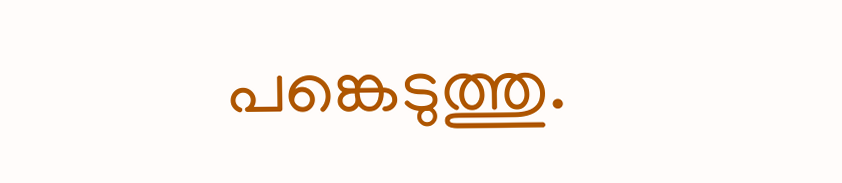പങ്കെടുത്തു.